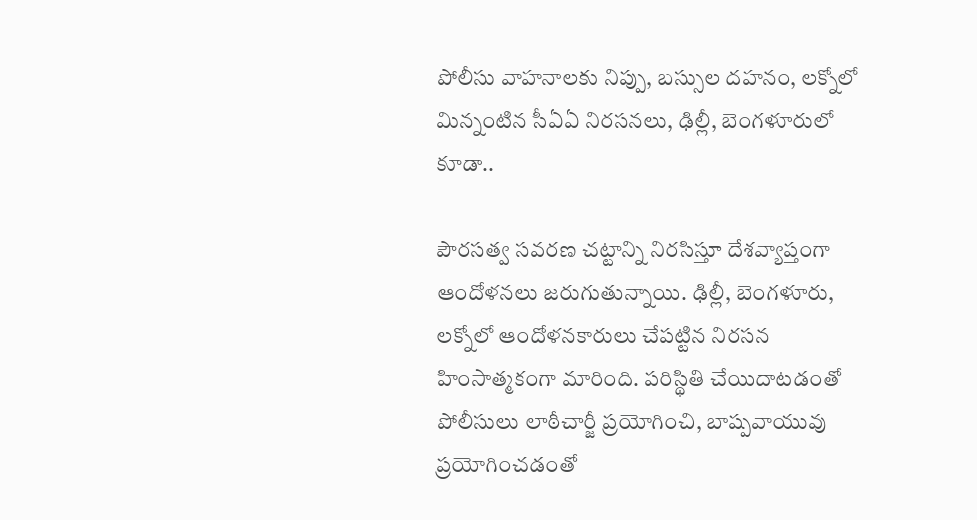పోలీసు వాహనాలకు నిప్పు, బస్సుల దహనం, లక్నోలో మిన్నంటిన సీఏఏ నిరసనలు, ఢిల్లీ, బెంగళూరులో కూడా..

పౌరసత్వ సవరణ చట్టాన్ని నిరసిస్తూ దేశవ్యాప్తంగా ఆందోళనలు జరుగుతున్నాయి. ఢిల్లీ, బెంగళూరు, లక్నోలో ఆందోళనకారులు చేపట్టిన నిరసన హింసాత్మకంగా మారింది. పరిస్థితి చేయిదాటడంతో పోలీసులు లాఠీచార్జీ ప్రయోగించి, బాష్పవాయువు ప్రయోగించడంతో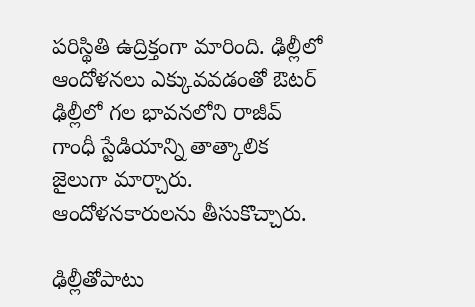పరిస్థితి ఉద్రిక్తంగా మారింది. ఢిల్లీలో ఆందోళనలు ఎక్కువవడంతో ఔటర్ ఢిల్లీలో గల భావనలోని రాజీవ్ గాంధీ స్టేడియాన్ని తాత్కాలిక జైలుగా మార్చారు. ఆందోళనకారులను తీసుకొచ్చారు.

ఢిల్లీతోపాటు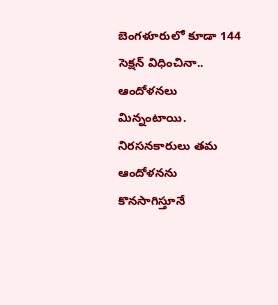బెంగళూరులో కూడా 144 సెక్షన్ విధించినా.. ఆందోళనలు మిన్నంటాయి. నిరసనకారులు తమ ఆందోళనను కొనసాగిస్తూనే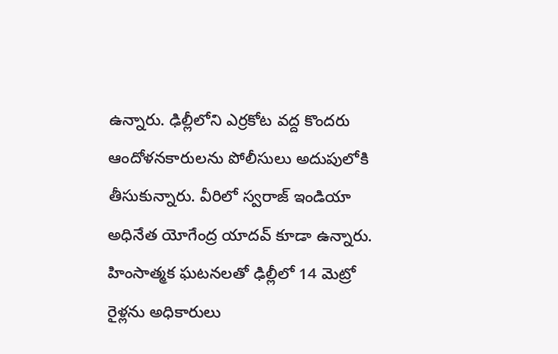ఉన్నారు. ఢిల్లీలోని ఎర్రకోట వద్ద కొందరు ఆందోళనకారులను పోలీసులు అదుపులోకి తీసుకున్నారు. వీరిలో స్వరాజ్ ఇండియా అధినేత యోగేంద్ర యాదవ్ కూడా ఉన్నారు. హింసాత్మక ఘటనలతో ఢిల్లీలో 14 మెట్రో రైళ్లను అధికారులు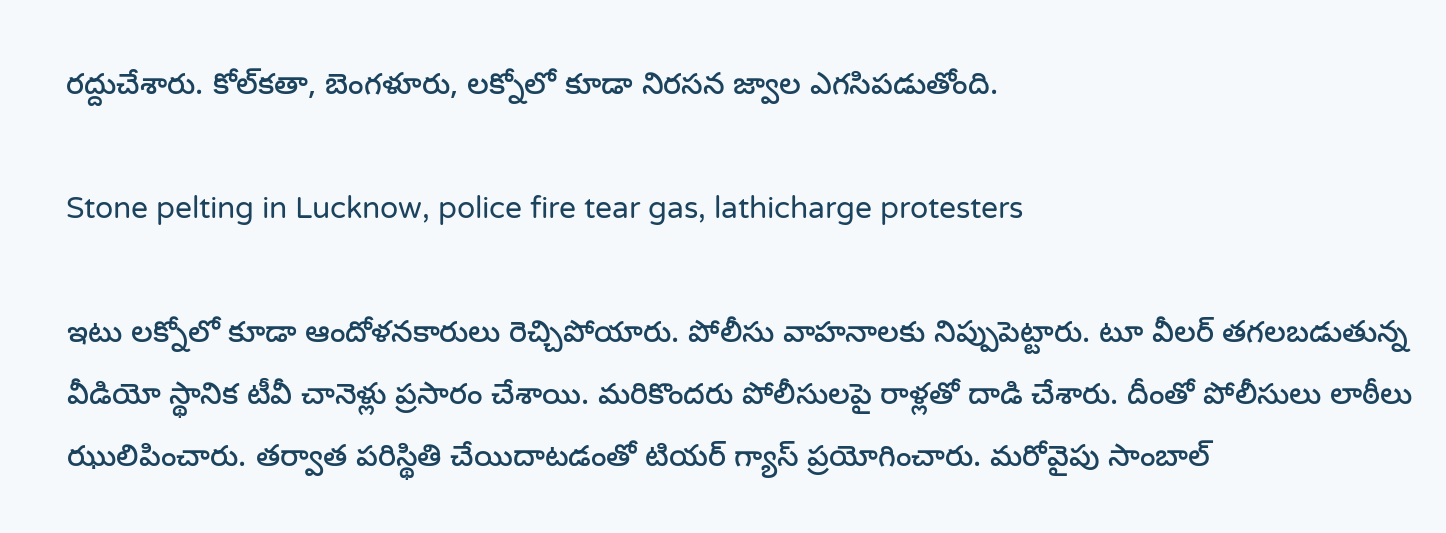రద్దుచేశారు. కోల్‌కతా, బెంగళూరు, లక్నోలో కూడా నిరసన జ్వాల ఎగసిపడుతోంది.

Stone pelting in Lucknow, police fire tear gas, lathicharge protesters

ఇటు లక్నోలో కూడా ఆందోళనకారులు రెచ్చిపోయారు. పోలీసు వాహనాలకు నిప్పుపెట్టారు. టూ వీలర్ తగలబడుతున్న వీడియో స్థానిక టీవీ చానెళ్లు ప్రసారం చేశాయి. మరికొందరు పోలీసులపై రాళ్లతో దాడి చేశారు. దీంతో పోలీసులు లాఠీలు ఝులిపించారు. తర్వాత పరిస్థితి చేయిదాటడంతో టియర్ గ్యాస్ ప్రయోగించారు. మరోవైపు సాంబాల్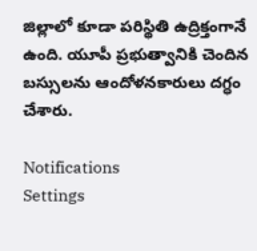జిల్లాలో కూడా పరిస్థితి ఉద్రిక్తంగానే ఉంది. యూపీ ప్రభుత్వానికి చెందిన బస్సులను ఆందోళనకారులు దగ్ధం చేశారు.

Notifications
Settings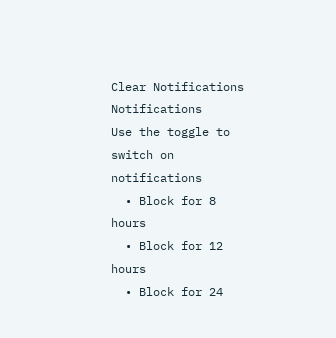Clear Notifications
Notifications
Use the toggle to switch on notifications
  • Block for 8 hours
  • Block for 12 hours
  • Block for 24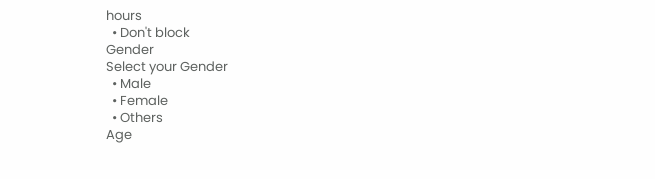hours
  • Don't block
Gender
Select your Gender
  • Male
  • Female
  • Others
Age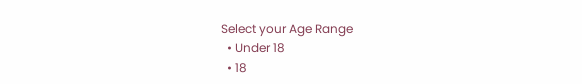Select your Age Range
  • Under 18
  • 18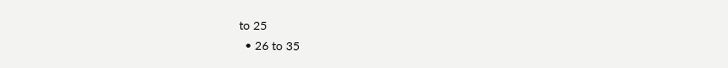to 25
  • 26 to 35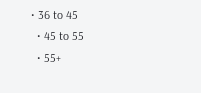• 36 to 45
  • 45 to 55
  • 55+